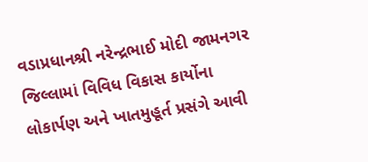વડાપ્રધાનશ્રી નરેન્દ્રભાઈ મોદી જામનગર જિલ્લામાં વિવિધ વિકાસ કાર્યોના લોકાર્પણ અને ખાતમુહૂર્ત પ્રસંગે આવી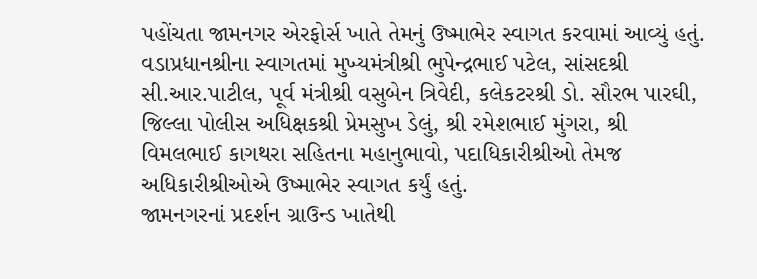પહોંચતા જામનગર એરફોર્સ ખાતે તેમનું ઉષ્માભેર સ્વાગત કરવામાં આવ્યું હતું. વડાપ્રધાનશ્રીના સ્વાગતમાં મુખ્યમંત્રીશ્રી ભુપેન્દ્રભાઈ પટેલ, સાંસદશ્રી સી.આર.પાટીલ, પૂર્વ મંત્રીશ્રી વસુબેન ત્રિવેદી, કલેકટરશ્રી ડો. સૌરભ પારઘી, જિલ્લા પોલીસ અધિક્ષકશ્રી પ્રેમસુખ ડેલું, શ્રી રમેશભાઈ મુંગરા, શ્રી વિમલભાઈ કાગથરા સહિતના મહાનુભાવો, પદાધિકારીશ્રીઓ તેમજ અધિકારીશ્રીઓએ ઉષ્માભેર સ્વાગત કર્યું હતું.
જામનગરનાં પ્રદર્શન ગ્રાઉન્ડ ખાતેથી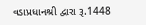વડાપ્રધાનશ્રી દ્વારા રૂ.1448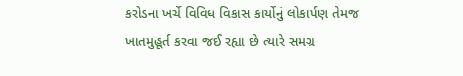કરોડના ખર્ચે વિવિધ વિકાસ કાર્યોનું લોકાર્પણ તેમજ ખાતમુહૂર્ત કરવા જઈ રહ્યા છે ત્યારે સમગ્ર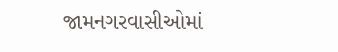જામનગરવાસીઓમાં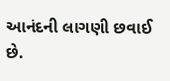આનંદની લાગણી છવાઈ છે.